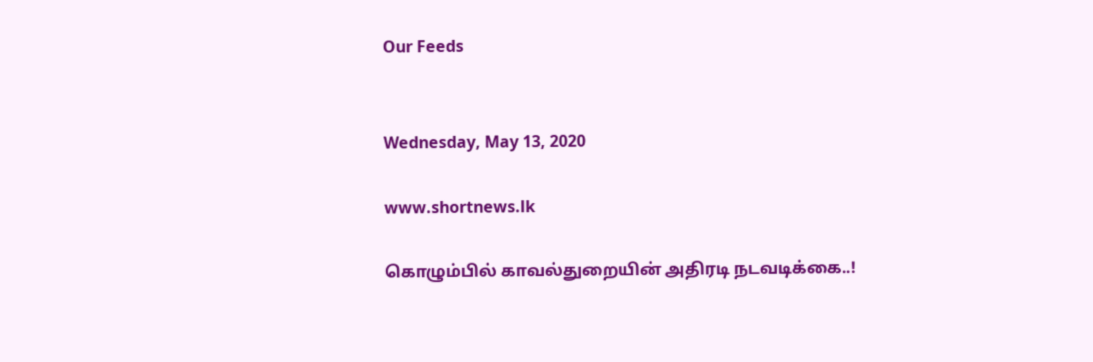Our Feeds


Wednesday, May 13, 2020

www.shortnews.lk

கொழும்பில் காவல்துறையின் அதிரடி நடவடிக்கை..!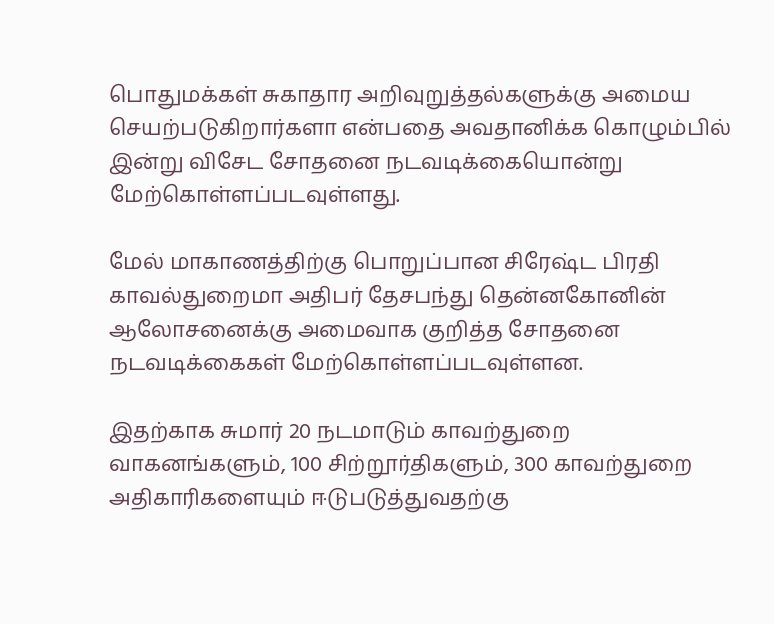பொதுமக்கள் சுகாதார அறிவுறுத்தல்களுக்கு அமைய செயற்படுகிறார்களா என்பதை அவதானிக்க கொழும்பில் இன்று விசேட சோதனை நடவடிக்கையொன்று மேற்கொள்ளப்படவுள்ளது.

மேல் மாகாணத்திற்கு பொறுப்பான சிரேஷ்ட பிரதி காவல்துறைமா அதிபர் தேசபந்து தென்னகோனின் ஆலோசனைக்கு அமைவாக குறித்த சோதனை நடவடிக்கைகள் மேற்கொள்ளப்படவுள்ளன.

இதற்காக சுமார் 20 நடமாடும் காவற்துறை வாகனங்களும், 100 சிற்றூர்திகளும், 300 காவற்துறை அதிகாரிகளையும் ஈடுபடுத்துவதற்கு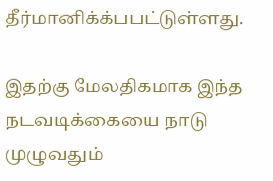தீர்மானிக்க்பபட்டுள்ளது.

இதற்கு மேலதிகமாக இந்த நடவடிக்கையை நாடு முழுவதும்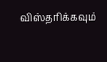விஸ்தரிக்கவும்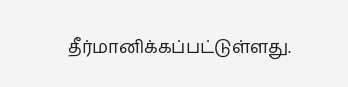தீர்மானிக்கப்பட்டுள்ளது.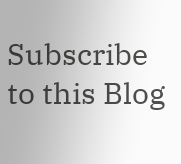Subscribe to this Blog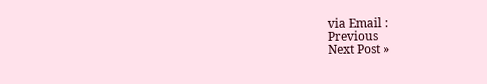via Email :
Previous
Next Post »